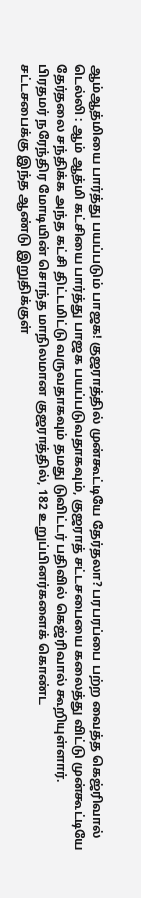ஆம்ஆத்மியை பார்த்து பயப்படும் பாஜக! குஜராத்தில் முன்கூட்டியே தேர்தலா? பரபரப்பை பற்ற வைத்த கெஜ்ரிவால்
டெல்லி : ஆம் ஆத்மி கட்சியை பார்த்து பாஜக பயப்படுவதாகவும், குஜராத் சட்டசபையை கலைத்து விட்டு முன்கூட்டியே தேர்தலை சந்திக்க அந்த கட்சி திட்டமிட்டு வருவதாகவும் தமது டுவிட்டர் பதிவில் கெஜ்ரிவால் கூறியுள்ளார்.
பிரதமர் நரேந்திர மோடியின் சொந்த மாநிலமான குஜராத்தில், 182 உறுப்பினர்களைக் கொண்ட
சட்டசபைக்கு இந்த ஆண்டு இறுதிக்குள்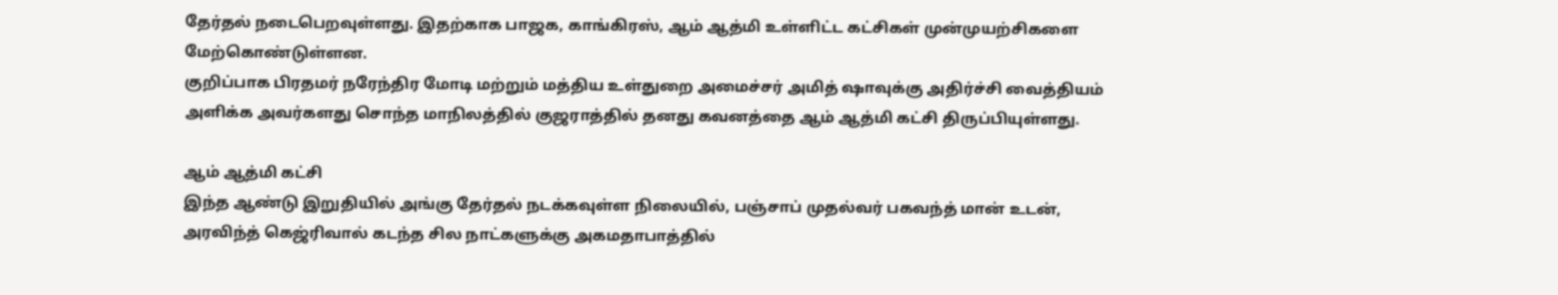தேர்தல் நடைபெறவுள்ளது. இதற்காக பாஜக, காங்கிரஸ், ஆம் ஆத்மி உள்ளிட்ட கட்சிகள் முன்முயற்சிகளை மேற்கொண்டுள்ளன.
குறிப்பாக பிரதமர் நரேந்திர மோடி மற்றும் மத்திய உள்துறை அமைச்சர் அமித் ஷாவுக்கு அதிர்ச்சி வைத்தியம் அளிக்க அவர்களது சொந்த மாநிலத்தில் குஜராத்தில் தனது கவனத்தை ஆம் ஆத்மி கட்சி திருப்பியுள்ளது.

ஆம் ஆத்மி கட்சி
இந்த ஆண்டு இறுதியில் அங்கு தேர்தல் நடக்கவுள்ள நிலையில், பஞ்சாப் முதல்வர் பகவந்த் மான் உடன், அரவிந்த் கெஜ்ரிவால் கடந்த சில நாட்களுக்கு அகமதாபாத்தில்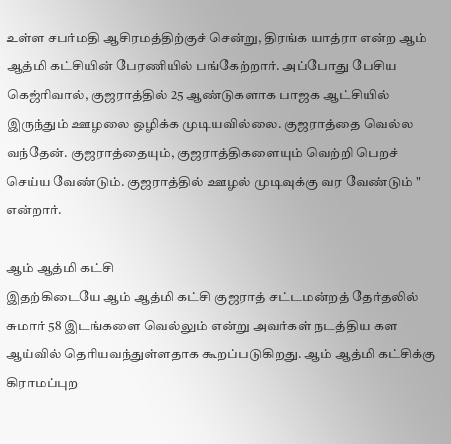உள்ள சபர்மதி ஆசிரமத்திற்குச் சென்று, திரங்க யாத்ரா என்ற ஆம் ஆத்மி கட்சியின் பேரணியில் பங்கேற்றார். அப்போது பேசிய கெஜ்ரிவால், குஜராத்தில் 25 ஆண்டுகளாக பாஜக ஆட்சியில் இருந்தும் ஊழலை ஒழிக்க முடியவில்லை. குஜராத்தை வெல்ல வந்தேன். குஜராத்தையும், குஜராத்திகளையும் வெற்றி பெறச் செய்ய வேண்டும். குஜராத்தில் ஊழல் முடிவுக்கு வர வேண்டும் " என்றார்.

ஆம் ஆத்மி கட்சி
இதற்கிடையே ஆம் ஆத்மி கட்சி குஜராத் சட்டமன்றத் தேர்தலில் சுமார் 58 இடங்களை வெல்லும் என்று அவர்கள் நடத்திய கள ஆய்வில் தெரியவந்துள்ளதாக கூறப்படுகிறது. ஆம் ஆத்மி கட்சிக்கு கிராமப்புற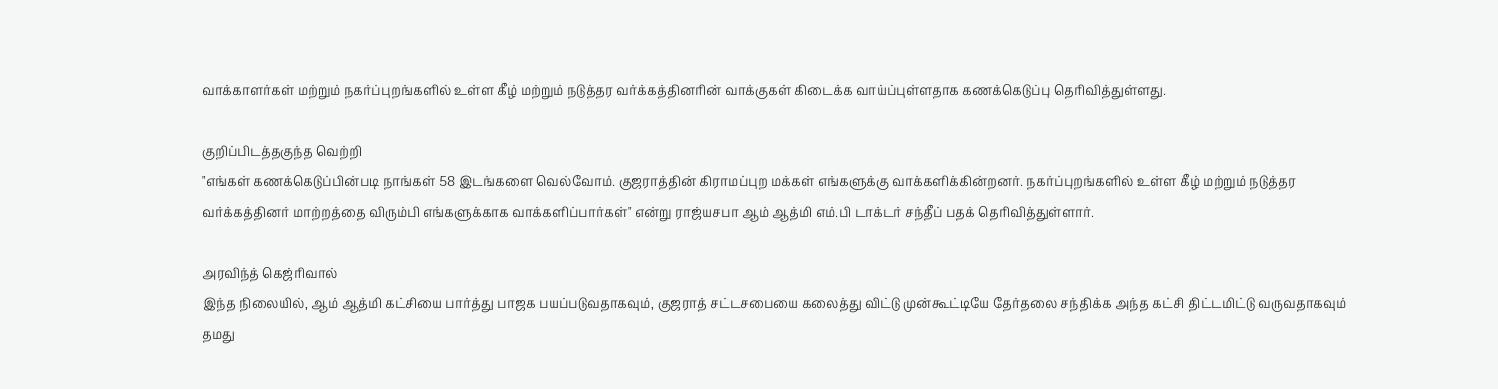வாக்காளர்கள் மற்றும் நகர்ப்புறங்களில் உள்ள கீழ் மற்றும் நடுத்தர வர்க்கத்தினரின் வாக்குகள் கிடைக்க வாய்ப்புள்ளதாக கணக்கெடுப்பு தெரிவித்துள்ளது.

குறிப்பிடத்தகுந்த வெற்றி
"எங்கள் கணக்கெடுப்பின்படி நாங்கள் 58 இடங்களை வெல்வோம். குஜராத்தின் கிராமப்புற மக்கள் எங்களுக்கு வாக்களிக்கின்றனர். நகர்ப்புறங்களில் உள்ள கீழ் மற்றும் நடுத்தர வர்க்கத்தினர் மாற்றத்தை விரும்பி எங்களுக்காக வாக்களிப்பார்கள்" என்று ராஜ்யசபா ஆம் ஆத்மி எம்.பி டாக்டர் சந்தீப் பதக் தெரிவித்துள்ளார்.

அரவிந்த் கெஜ்ரிவால்
இந்த நிலையில், ஆம் ஆத்மி கட்சியை பார்த்து பாஜக பயப்படுவதாகவும், குஜராத் சட்டசபையை கலைத்து விட்டு முன்கூட்டியே தேர்தலை சந்திக்க அந்த கட்சி திட்டமிட்டு வருவதாகவும் தமது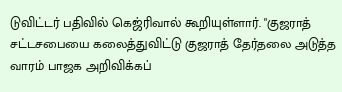டுவிட்டர் பதிவில் கெஜ்ரிவால் கூறியுள்ளார். "குஜராத் சட்டசபையை கலைத்துவிட்டு குஜராத் தேர்தலை அடுத்த வாரம் பாஜக அறிவிக்கப்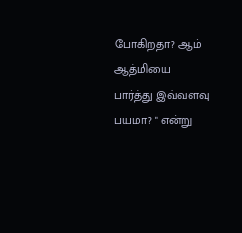போகிறதா? ஆம் ஆத்மியை பார்த்து இவ்வளவு பயமா? " என்று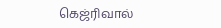கெஜ்ரிவால்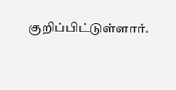குறிப்பிட்டுள்ளார்.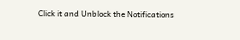Click it and Unblock the Notifications